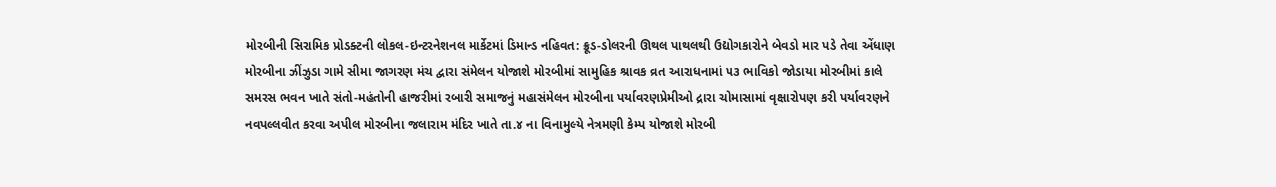મોરબીની સિરામિક પ્રોડક્ટની લોકલ-ઇન્ટરનેશનલ માર્કેટમાં ડિમાન્ડ નહિવત: ક્રૂડ-ડોલરની ઊથલ પાથલથી ઉદ્યોગકારોને બેવડો માર પડે તેવા એંધાણ મોરબીના ઝીંઝુડા ગામે સીમા જાગરણ મંચ દ્વારા સંમેલન યોજાશે મોરબીમાં સામુહિક શ્રાવક વ્રત આરાધનામાં ૫૩ ભાવિકો જોડાયા મોરબીમાં કાલે સમરસ ભવન ખાતે સંતો-મહંતોની હાજરીમાં રબારી સમાજનું મહાસંમેલન મોરબીના પર્યાવરણપ્રેમીઓ દ્રારા ચોમાસામાં વૃક્ષારોપણ કરી પર્યાવરણને નવપલ્લવીત કરવા અપીલ મોરબીના જલારામ મંદિર ખાતે તા.૪ ના વિનામુલ્યે નેત્રમણી કેમ્પ યોજાશે મોરબી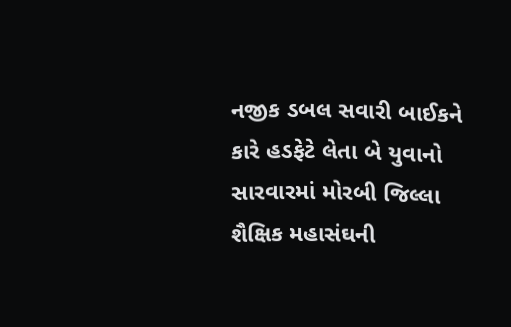નજીક ડબલ સવારી બાઈકને કારે હડફેટે લેતા બે યુવાનો સારવારમાં મોરબી જિલ્લા શૈક્ષિક મહાસંઘની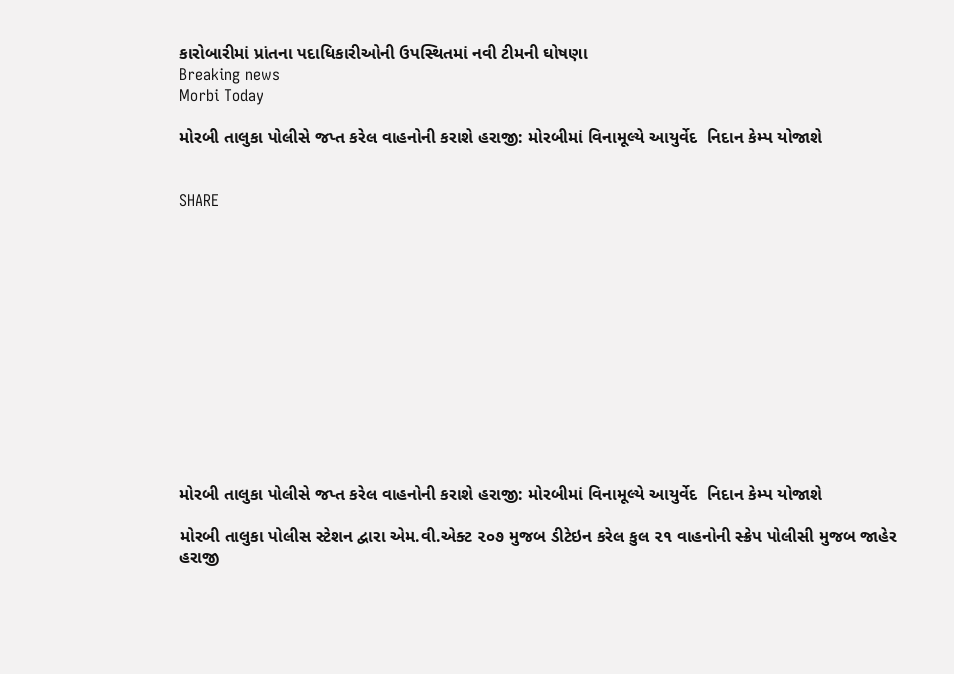કારોબારીમાં પ્રાંતના પદાધિકારીઓની ઉપસ્થિતમાં નવી ટીમની ઘોષણા
Breaking news
Morbi Today

મોરબી તાલુકા પોલીસે જપ્ત કરેલ વાહનોની કરાશે હરાજી: મોરબીમાં વિનામૂલ્યે આયુર્વેદ  નિદાન કેમ્પ યોજાશે


SHARE













મોરબી તાલુકા પોલીસે જપ્ત કરેલ વાહનોની કરાશે હરાજી: મોરબીમાં વિનામૂલ્યે આયુર્વેદ  નિદાન કેમ્પ યોજાશે

મોરબી તાલુકા પોલીસ સ્ટેશન દ્વારા એમ.વી.એક્ટ ૨૦૭ મુજબ ડીટેઇન કરેલ કુલ ૨૧ વાહનોની સ્ક્રેપ પોલીસી મુજબ જાહેર હરાજી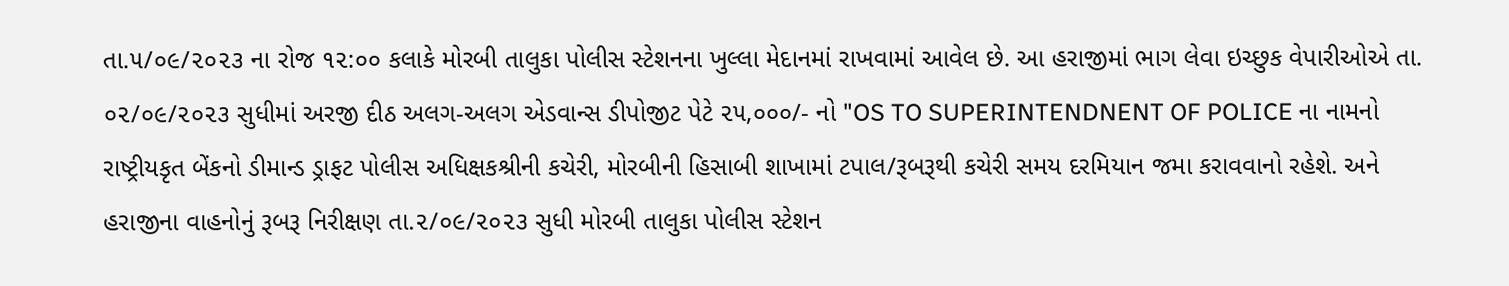તા.૫/૦૯/૨૦૨૩ ના રોજ ૧૨:૦૦ કલાકે મોરબી તાલુકા પોલીસ સ્ટેશનના ખુલ્લા મેદાનમાં રાખવામાં આવેલ છે. આ હરાજીમાં ભાગ લેવા ઇચ્છુક વેપારીઓએ તા. ૦૨/૦૯/૨૦૨૩ સુધીમાં અરજી દીઠ અલગ-અલગ એડવાન્સ ડીપોજીટ પેટે ૨૫,૦૦૦/- નો "OS TO SUPERINTENDNENT OF POLICE ના નામનો રાષ્ટ્રીયકૃત બેંકનો ડીમાન્ડ ડ્રાફટ પોલીસ અધિક્ષકશ્રીની કચેરી, મોરબીની હિસાબી શાખામાં ટપાલ/રૂબરૂથી કચેરી સમય દરમિયાન જમા કરાવવાનો રહેશે. અને હરાજીના વાહનોનું રૂબરૂ નિરીક્ષણ તા.૨/૦૯/૨૦૨૩ સુધી મોરબી તાલુકા પોલીસ સ્ટેશન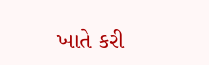ખાતે કરી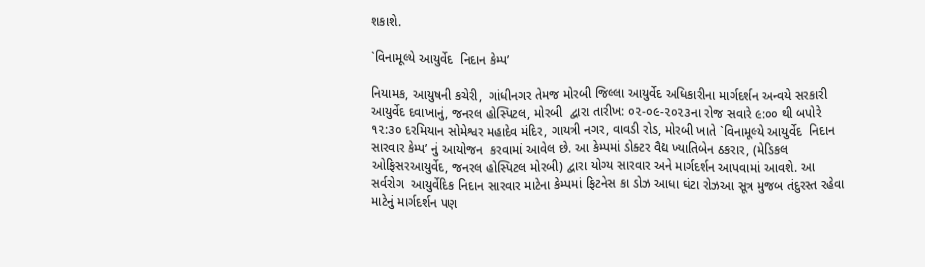શકાશે.

`વિનામૂલ્યે આયુર્વેદ  નિદાન કેમ્પʼ

નિયામક, આયુષની કચેરી,  ગાંધીનગર તેમજ મોરબી જિલ્લા આયુર્વેદ અધિકારીના માર્ગદર્શન અન્વયે સરકારી આયુર્વેદ દવાખાનું, જનરલ હોસ્પિટલ, મોરબી  દ્વારા તારીખ: ૦૨-૦૯-૨૦૨૩ના રોજ સવારે ૯:૦૦ થી બપોરે ૧૨:૩૦ દરમિયાન સોમેશ્વર મહાદેવ મંદિર, ગાયત્રી નગર, વાવડી રોડ, મોરબી ખાતે `વિનામૂલ્યે આયુર્વેદ  નિદાન સારવાર કેમ્પʼ નું આયોજન  કરવામાં આવેલ છે. આ કેમ્પમાં ડોક્ટર વૈદ્ય ખ્યાતિબેન ઠકરાર, (મેડિકલ ઓફિસરઆયુર્વેદ, જનરલ હોસ્પિટલ મોરબી) દ્વારા યોગ્ય સારવાર અને માર્ગદર્શન આપવામાં આવશે. આ સર્વરોગ  આયુર્વેદિક નિદાન સારવાર માટેના કેમ્પમાં ફિટનેસ કા ડોઝ આધા ઘંટા રોઝઆ સૂત્ર મુજબ તંદુરસ્ત રહેવા માટેનું માર્ગદર્શન પણ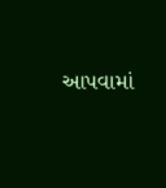આપવામાં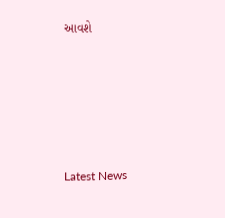આવશે






Latest News